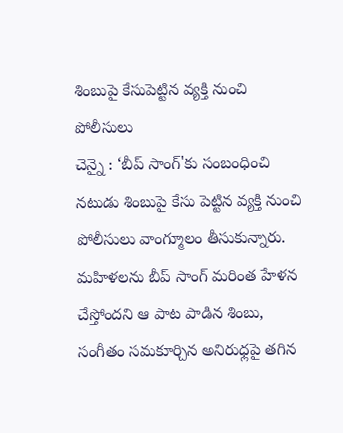శింబుపై కేసుపెట్టిన వ్యక్తి నుంచి పోలీసులు
చెన్నై : ‘బీప్ సాంగ్'కు సంబంధించి నటుడు శింబుపై కేసు పెట్టిన వ్యక్తి నుంచి పోలీసులు వాంగ్మూలం తీసుకున్నారు. మహిళలను బీప్ సాంగ్ మరింత హేళన చేస్తోందని ఆ పాట పాడిన శింబు, సంగీతం సమకూర్చిన అనిరుధ్లపై తగిన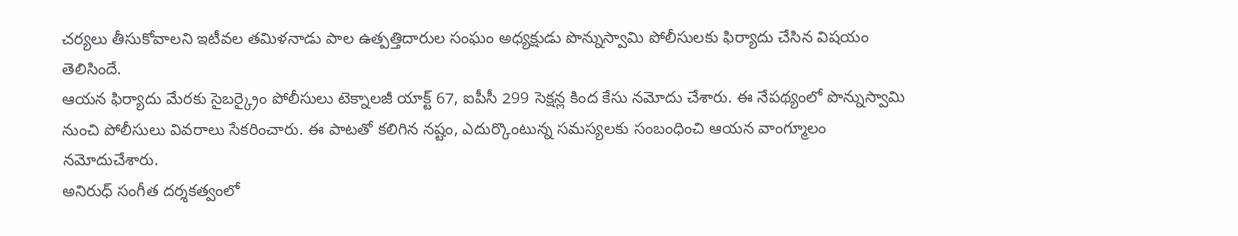చర్యలు తీసుకోవాలని ఇటీవల తమిళనాడు పాల ఉత్పత్తిదారుల సంఘం అధ్యక్షుడు పొన్నుస్వామి పోలీసులకు ఫిర్యాదు చేసిన విషయం తెలిసిందే.
ఆయన ఫిర్యాదు మేరకు సైబర్క్రైం పోలీసులు టెక్నాలజీ యాక్ట్ 67, ఐపీసీ 299 సెక్షన్ల కింద కేసు నమోదు చేశారు. ఈ నేపథ్యంలో పొన్నుస్వామి నుంచి పోలీసులు వివరాలు సేకరించారు. ఈ పాటతో కలిగిన నష్టం, ఎదుర్కొంటున్న సమస్యలకు సంబంధించి ఆయన వాంగ్మూలం నమోదుచేశారు.
అనిరుధ్ సంగీత దర్శకత్వంలో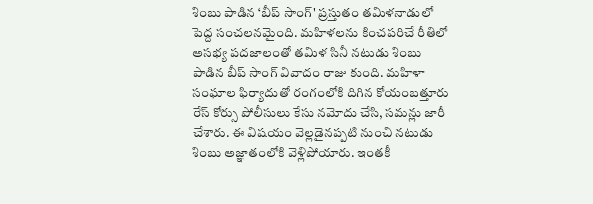శింబు పాడిన ‘బీప్ సాంగ్' ప్రస్తుతం తమిళనాడులో పెద్ద సంచలనమైంది. మహిళలను కించపరిచే రీతిలో అసభ్య పదజాలంతో తమిళ సినీ నటుడు శింబు పాడిన బీప్ సాంగ్ వివాదం రాజు కుంది. మహిళా సంఘాల ఫిర్యాదుతో రంగంలోకి దిగిన కోయంబత్తూరు రేస్ కోర్సు పోలీసులు కేసు నమోదు చేసి, సమన్లు జారీ చేశారు. ఈ విషయం వెల్లడైనప్పటి నుంచి నటుడు శింబు అజ్ఞాతంలోకి వెళ్లిపోయారు. ఇంతకీ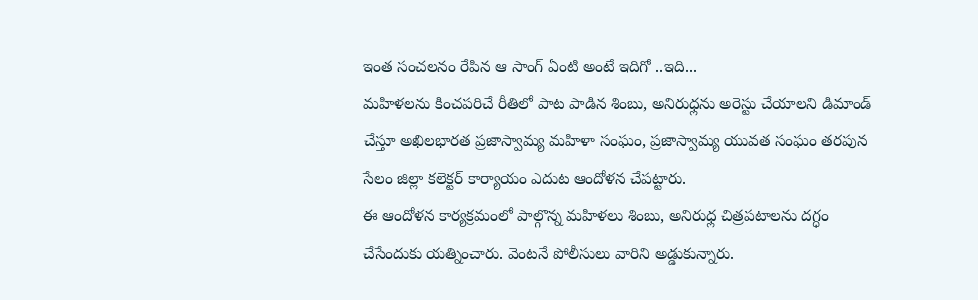ఇంత సంచలనం రేపిన ఆ సాంగ్ ఏంటి అంటే ఇదిగో ..ఇది...
మహిళలను కించపరిచే రీతిలో పాట పాడిన శింబు, అనిరుధ్లను అరెస్టు చేయాలని డిమాండ్ చేస్తూ అఖిలభారత ప్రజాస్వామ్య మహిళా సంఘం, ప్రజాస్వామ్య యువత సంఘం తరపున సేలం జిల్లా కలెక్టర్ కార్యాయం ఎదుట ఆందోళన చేపట్టారు.
ఈ ఆందోళన కార్యక్రమంలో పాల్గొన్న మహిళలు శింబు, అనిరుధ్ల చిత్రపటాలను దగ్ధం చేసేందుకు యత్నించారు. వెంటనే పోలీసులు వారిని అడ్డుకున్నారు.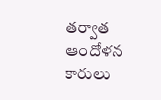తర్వాత ఆందోళన కారులు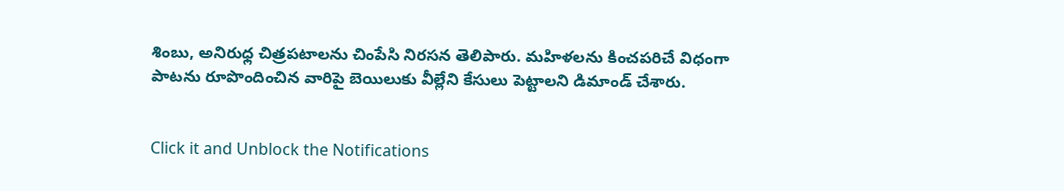శింబు, అనిరుధ్ల చిత్రపటాలను చింపేసి నిరసన తెలిపారు. మహిళలను కించపరిచే విధంగా పాటను రూపొందించిన వారిపై బెయిలుకు వీల్లేని కేసులు పెట్టాలని డిమాండ్ చేశారు.


Click it and Unblock the Notifications